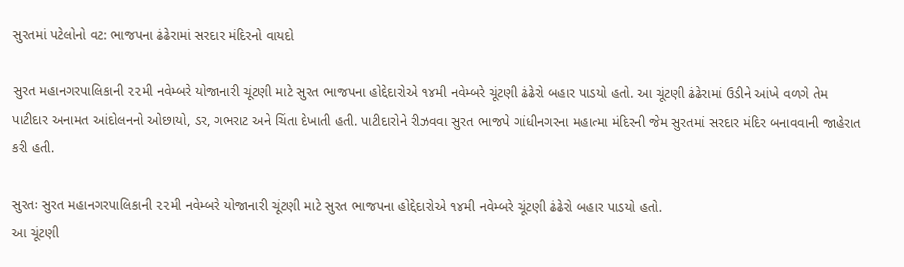સુરતમાં પટેલોનો વટ: ભાજપના ઢંઢેરામાં સરદાર મંદિરનો વાયદો

સુરત મહાનગરપાલિકાની ૨૨મી નવેમ્બરે યોજાનારી ચૂંટણી માટે સુરત ભાજપના હોદ્દેદારોએ ૧૪મી નવેમ્બરે ચૂંટણી ઢંઢેરો બહાર પાડયો હતો. આ ચૂંટણી ઢંઢેરામાં ઉડીને આંખે વળગે તેમ પાટીદાર અનામત આંદોલનનો ઓછાયો, ડર, ગભરાટ અને ચિંતા દેખાતી હતી. પાટીદારોને રીઝવવા સુરત ભાજપે ગાંધીનગરના મહાત્મા મંદિરની જેમ સુરતમાં સરદાર મંદિર બનાવવાની જાહેરાત કરી હતી.

સુરતઃ સુરત મહાનગરપાલિકાની ૨૨મી નવેમ્બરે યોજાનારી ચૂંટણી માટે સુરત ભાજપના હોદ્દેદારોએ ૧૪મી નવેમ્બરે ચૂંટણી ઢંઢેરો બહાર પાડયો હતો.
આ ચૂંટણી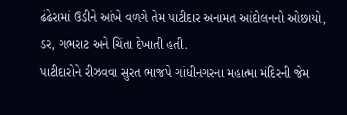ઢંઢેરામાં ઉડીને આંખે વળગે તેમ પાટીદાર અનામત આંદોલનનો ઓછાયો, ડર, ગભરાટ અને ચિંતા દેખાતી હતી.
પાટીદારોને રીઝવવા સુરત ભાજપે ગાંધીનગરના મહાત્મા મંદિરની જેમ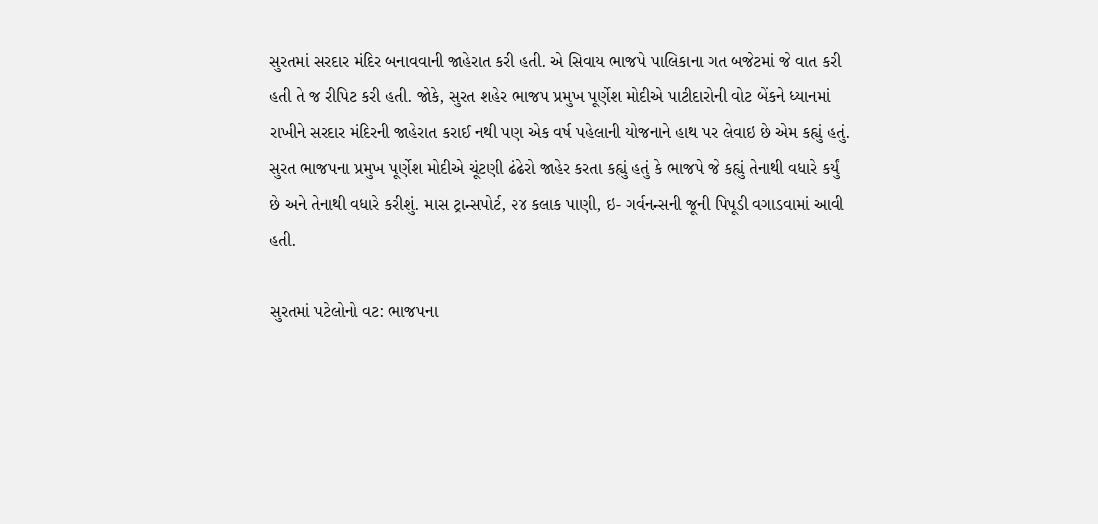સુરતમાં સરદાર મંદિર બનાવવાની જાહેરાત કરી હતી. એ સિવાય ભાજપે પાલિકાના ગત બજેટમાં જે વાત કરી હતી તે જ રીપિટ કરી હતી. જોકે, સુરત શહેર ભાજપ પ્રમુખ પૂર્ણેશ મોદીએ પાટીદારોની વોટ બેંકને ધ્યાનમાં રાખીને સરદાર મંદિરની જાહેરાત કરાઈ નથી પણ એક વર્ષ પહેલાની યોજનાને હાથ પર લેવાઇ છે એમ કહ્યું હતું.
સુરત ભાજપના પ્રમુખ પૂર્ણેશ મોદીએ ચૂંટણી ઢંઢેરો જાહેર કરતા કહ્યું હતું કે ભાજપે જે કહ્યું તેનાથી વધારે કર્યું છે અને તેનાથી વધારે કરીશું. માસ ટ્રાન્સપોર્ટ, ૨૪ કલાક પાણી, ઇ- ગર્વનન્સની જૂની પિપૂડી વગાડવામાં આવી હતી.

સુરતમાં પટેલોનો વટ: ભાજપના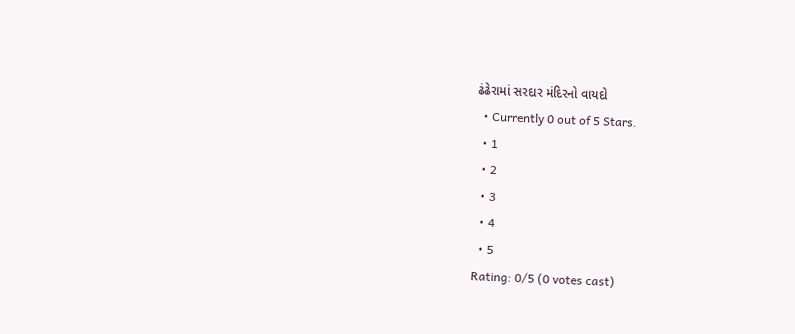ઢંઢેરામાં સરદાર મંદિરનો વાયદો
  • Currently 0 out of 5 Stars.
  • 1
  • 2
  • 3
  • 4
  • 5
Rating: 0/5 (0 votes cast)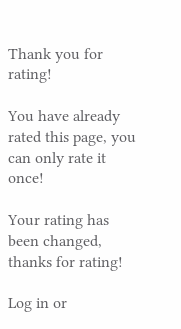Thank you for rating!

You have already rated this page, you can only rate it once!

Your rating has been changed, thanks for rating!

Log in or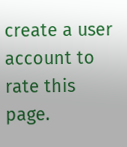create a user account to rate this page.